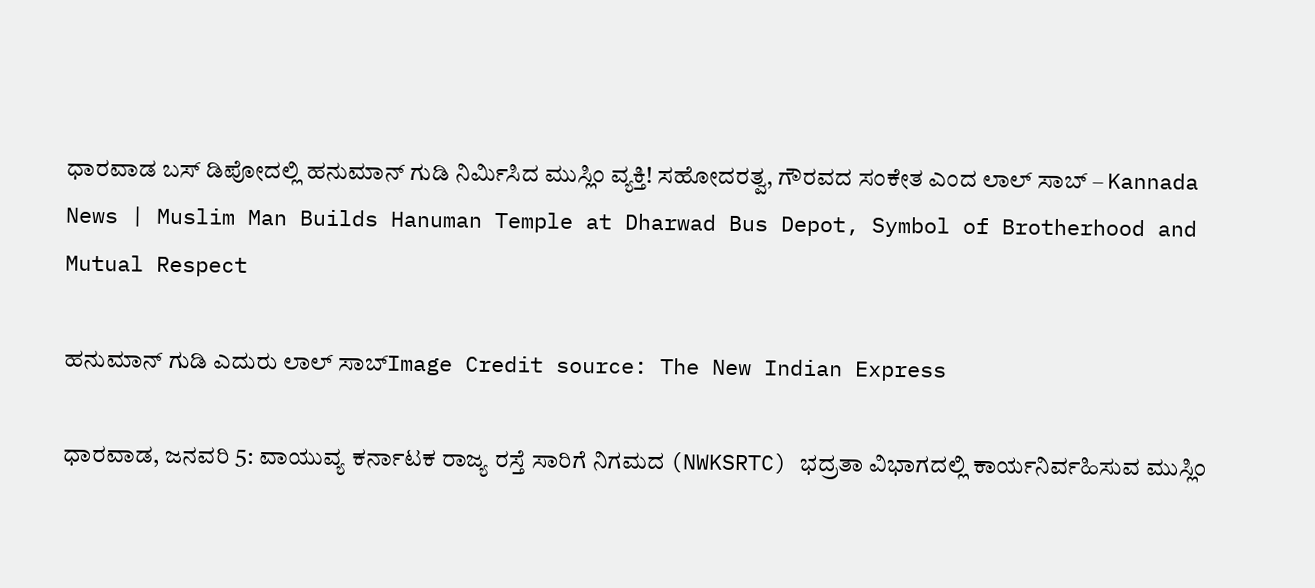ಧಾರವಾಡ ಬಸ್ ಡಿಪೋದಲ್ಲಿ ಹನುಮಾನ್ ಗುಡಿ ನಿರ್ಮಿಸಿದ ಮುಸ್ಲಿಂ ವ್ಯಕ್ತಿ! ಸಹೋದರತ್ವ, ಗೌರವದ ಸಂಕೇತ ಎಂದ ಲಾಲ್ ಸಾಬ್ – Kannada News | Muslim Man Builds Hanuman Temple at Dharwad Bus Depot, Symbol of Brotherhood and Mutual Respect

ಹನುಮಾನ್ ಗುಡಿ ಎದುರು ಲಾಲ್ ಸಾಬ್Image Credit source: The New Indian Express

ಧಾರವಾಡ, ಜನವರಿ 5: ವಾಯುವ್ಯ ಕರ್ನಾಟಕ ರಾಜ್ಯ ರಸ್ತೆ ಸಾರಿಗೆ ನಿಗಮದ (NWKSRTC) ಭದ್ರತಾ ವಿಭಾಗದಲ್ಲಿ ಕಾರ್ಯನಿರ್ವಹಿಸುವ ಮುಸ್ಲಿಂ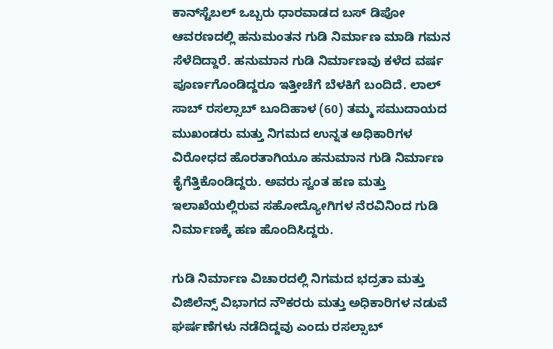ಕಾನ್‌ಸ್ಟೆಬಲ್ ಒಬ್ಬರು ಧಾರವಾಡದ ಬಸ್ ಡಿಪೋ ಆವರಣದಲ್ಲಿ ಹನುಮಂತನ ಗುಡಿ ನಿರ್ಮಾಣ ಮಾಡಿ ಗಮನ ಸೆಳೆದಿದ್ದಾರೆ. ಹನುಮಾನ ಗುಡಿ ನಿರ್ಮಾಣವು ಕಳೆದ ವರ್ಷ ಪೂರ್ಣಗೊಂಡಿದ್ದರೂ ಇತ್ತೀಚೆಗೆ ಬೆಳಕಿಗೆ ಬಂದಿದೆ. ಲಾಲ್ ಸಾಬ್ ರಸಲ್ಸಾಬ್ ಬೂದಿಹಾಳ (60) ತಮ್ಮ ಸಮುದಾಯದ ಮುಖಂಡರು ಮತ್ತು ನಿಗಮದ ಉನ್ನತ ಅಧಿಕಾರಿಗಳ ವಿರೋಧದ ಹೊರತಾಗಿಯೂ ಹನುಮಾನ ಗುಡಿ ನಿರ್ಮಾಣ ಕೈಗೆತ್ತಿಕೊಂಡಿದ್ದರು. ಅವರು ಸ್ವಂತ ಹಣ ಮತ್ತು ಇಲಾಖೆಯಲ್ಲಿರುವ ಸಹೋದ್ಯೋಗಿಗಳ ನೆರವಿನಿಂದ ಗುಡಿ ನಿರ್ಮಾಣಕ್ಕೆ ಹಣ ಹೊಂದಿಸಿದ್ದರು.

ಗುಡಿ ನಿರ್ಮಾಣ ವಿಚಾರದಲ್ಲಿ ನಿಗಮದ ಭದ್ರತಾ ಮತ್ತು ವಿಜಿಲೆನ್ಸ್ ವಿಭಾಗದ ನೌಕರರು ಮತ್ತು ಅಧಿಕಾರಿಗಳ ನಡುವೆ ಘರ್ಷಣೆಗಳು ನಡೆದಿದ್ದವು ಎಂದು ರಸಲ್ಸಾಬ್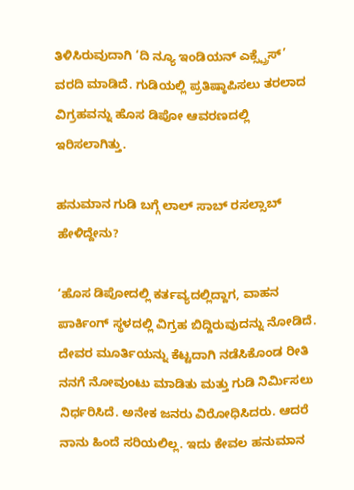ತಿಳಿಸಿರುವುದಾಗಿ ‘ದಿ ನ್ಯೂ ಇಂಡಿಯನ್ ಎಕ್ಸ್ಪ್ರೆಸ್’ ವರದಿ ಮಾಡಿದೆ. ಗುಡಿಯಲ್ಲಿ ಪ್ರತಿಷ್ಠಾಪಿಸಲು ತರಲಾದ ವಿಗ್ರಹವನ್ನು ಹೊಸ ಡಿಪೋ ಆವರಣದಲ್ಲಿ ಇರಿಸಲಾಗಿತ್ತು.

ಹನುಮಾನ ಗುಡಿ ಬಗ್ಗೆ ಲಾಲ್ ಸಾಬ್ ರಸಲ್ಸಾಬ್ ಹೇಳಿದ್ದೇನು?

‘ಹೊಸ ಡಿಪೋದಲ್ಲಿ ಕರ್ತವ್ಯದಲ್ಲಿದ್ದಾಗ, ವಾಹನ ಪಾರ್ಕಿಂಗ್ ಸ್ಥಳದಲ್ಲಿ ವಿಗ್ರಹ ಬಿದ್ದಿರುವುದನ್ನು ನೋಡಿದೆ. ದೇವರ ಮೂರ್ತಿಯನ್ನು ಕೆಟ್ಟದಾಗಿ ನಡೆಸಿಕೊಂಡ ರೀತಿ ನನಗೆ ನೋವುಂಟು ಮಾಡಿತು ಮತ್ತು ಗುಡಿ ನಿರ್ಮಿಸಲು ನಿರ್ಧರಿಸಿದೆ. ಅನೇಕ ಜನರು ವಿರೋಧಿಸಿದರು. ಆದರೆ ನಾನು ಹಿಂದೆ ಸರಿಯಲಿಲ್ಲ. ಇದು ಕೇವಲ ಹನುಮಾನ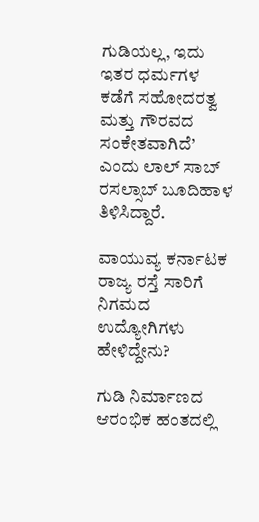ಗುಡಿಯಲ್ಲ, ಇದು ಇತರ ಧರ್ಮಗಳ ಕಡೆಗೆ ಸಹೋದರತ್ವ ಮತ್ತು ಗೌರವದ ಸಂಕೇತವಾಗಿದೆ’ ಎಂದು ಲಾಲ್ ಸಾಬ್ ರಸಲ್ಸಾಬ್ ಬೂದಿಹಾಳ ತಿಳಿಸಿದ್ದಾರೆ.

ವಾಯುವ್ಯ ಕರ್ನಾಟಕ ರಾಜ್ಯ ರಸ್ತೆ ಸಾರಿಗೆ ನಿಗಮದ ಉದ್ಯೋಗಿಗಳು ಹೇಳಿದ್ದೇನು?

ಗುಡಿ ನಿರ್ಮಾಣದ ಆರಂಭಿಕ ಹಂತದಲ್ಲಿ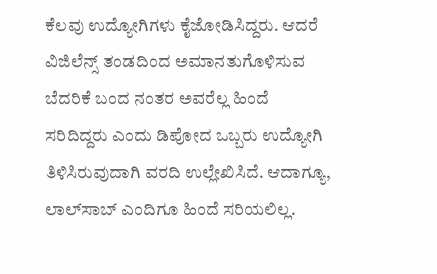ಕೆಲವು ಉದ್ಯೋಗಿಗಳು ಕೈಜೋಡಿಸಿದ್ದರು. ಆದರೆ ವಿಜಿಲೆನ್ಸ್ ತಂಡದಿಂದ ಅಮಾನತುಗೊಳಿಸುವ ಬೆದರಿಕೆ ಬಂದ ನಂತರ ಅವರೆಲ್ಲ ಹಿಂದೆ ಸರಿದಿದ್ದರು ಎಂದು ಡಿಪೋದ ಒಬ್ಬರು ಉದ್ಯೋಗಿ ತಿಳಿಸಿರುವುದಾಗಿ ವರದಿ ಉಲ್ಲೇಖಿಸಿದೆ. ಆದಾಗ್ಯೂ, ಲಾಲ್‌ಸಾಬ್ ಎಂದಿಗೂ ಹಿಂದೆ ಸರಿಯಲಿಲ್ಲ.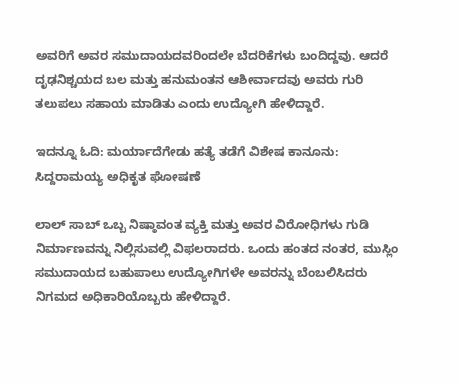ಅವರಿಗೆ ಅವರ ಸಮುದಾಯದವರಿಂದಲೇ ಬೆದರಿಕೆಗಳು ಬಂದಿದ್ದವು. ಆದರೆ ದೃಢನಿಶ್ಚಯದ ಬಲ ಮತ್ತು ಹನುಮಂತನ ಆಶೀರ್ವಾದವು ಅವರು ಗುರಿ ತಲುಪಲು ಸಹಾಯ ಮಾಡಿತು ಎಂದು ಉದ್ಯೋಗಿ ಹೇಳಿದ್ದಾರೆ.

ಇದನ್ನೂ ಓದಿ: ಮರ್ಯಾದೆಗೇಡು ಹತ್ಯೆ ತಡೆಗೆ ವಿಶೇಷ ಕಾನೂನು: ಸಿದ್ದರಾಮಯ್ಯ ಅಧಿಕೃತ ಘೋಷಣೆ

ಲಾಲ್ ಸಾಬ್ ಒಬ್ಬ ನಿಷ್ಠಾವಂತ ವ್ಯಕ್ತಿ ಮತ್ತು ಅವರ ವಿರೋಧಿಗಳು ಗುಡಿ ನಿರ್ಮಾಣವನ್ನು ನಿಲ್ಲಿಸುವಲ್ಲಿ ವಿಫಲರಾದರು. ಒಂದು ಹಂತದ ನಂತರ, ಮುಸ್ಲಿಂ ಸಮುದಾಯದ ಬಹುಪಾಲು ಉದ್ಯೋಗಿಗಳೇ ಅವರನ್ನು ಬೆಂಬಲಿಸಿದರು ನಿಗಮದ ಅಧಿಕಾರಿಯೊಬ್ಬರು ಹೇಳಿದ್ದಾರೆ.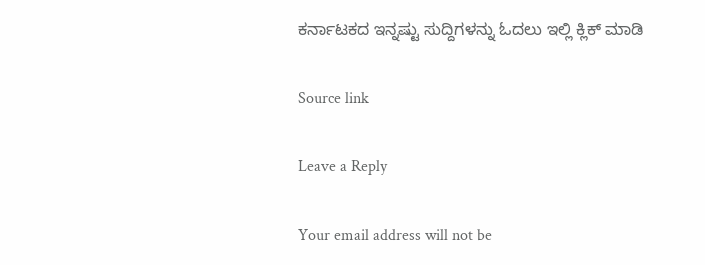ಕರ್ನಾಟಕದ ಇನ್ನಷ್ಟು ಸುದ್ದಿಗಳನ್ನು ಓದಲು ಇಲ್ಲಿ ಕ್ಲಿಕ್ ಮಾಡಿ

Source link

Leave a Reply

Your email address will not be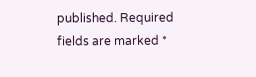published. Required fields are marked *